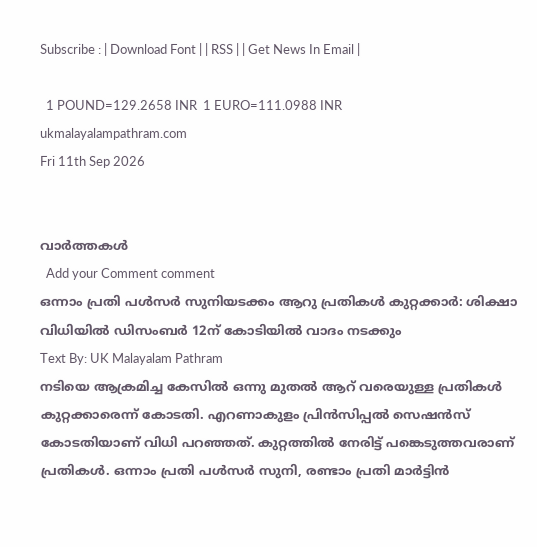Subscribe : | Download Font | | RSS | | Get News In Email |

  1 POUND=129.2658 INR  1 EURO=111.0988 INR
ukmalayalampathram.com
Fri 11th Sep 2026


വാര്‍ത്തകള്‍
  Add your Comment comment
ഒന്നാം പ്രതി പള്‍സര്‍ സുനിയടക്കം ആറു പ്രതികള്‍ കുറ്റക്കാര്‍: ശിക്ഷാ വിധിയില്‍ ഡിസംബര്‍ 12ന് കോടിയില്‍ വാദം നടക്കും
Text By: UK Malayalam Pathram
നടിയെ ആക്രമിച്ച കേസില്‍ ഒന്നു മുതല്‍ ആറ് വരെയുള്ള പ്രതികള്‍ കുറ്റക്കാരെന്ന് കോടതി. എറണാകുളം പ്രിന്‍സിപ്പല്‍ സെഷന്‍സ് കോടതിയാണ് വിധി പറഞ്ഞത്. കുറ്റത്തില്‍ നേരിട്ട് പങ്കെടുത്തവരാണ് പ്രതികള്‍. ഒന്നാം പ്രതി പള്‍സര്‍ സുനി, രണ്ടാം പ്രതി മാര്‍ട്ടിന്‍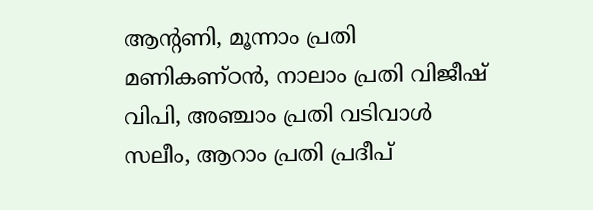ആന്റണി, മൂന്നാം പ്രതി മണികണ്ഠന്‍, നാലാം പ്രതി വിജീഷ് വിപി, അഞ്ചാം പ്രതി വടിവാള്‍ സലീം, ആറാം പ്രതി പ്രദീപ്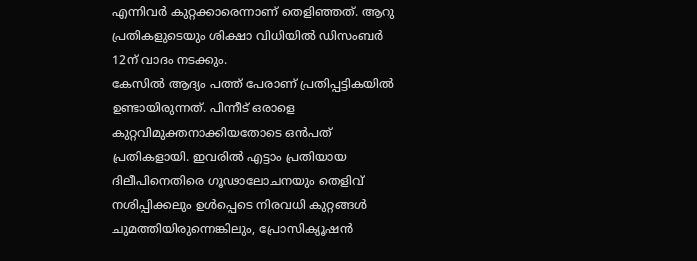എന്നിവര്‍ കുറ്റക്കാരെന്നാണ് തെളിഞ്ഞത്. ആറു പ്രതികളുടെയും ശിക്ഷാ വിധിയില്‍ ഡിസംബര്‍ 12ന് വാദം നടക്കും.
കേസില്‍ ആദ്യം പത്ത് പേരാണ് പ്രതിപ്പട്ടികയില്‍ ഉണ്ടായിരുന്നത്. പിന്നീട് ഒരാളെ കുറ്റവിമുക്തനാക്കിയതോടെ ഒന്‍പത് പ്രതികളായി. ഇവരില്‍ എട്ടാം പ്രതിയായ ദിലീപിനെതിരെ ഗൂഢാലോചനയും തെളിവ് നശിപ്പിക്കലും ഉള്‍പ്പെടെ നിരവധി കുറ്റങ്ങള്‍ ചുമത്തിയിരുന്നെങ്കിലും, പ്രോസിക്യൂഷന്‍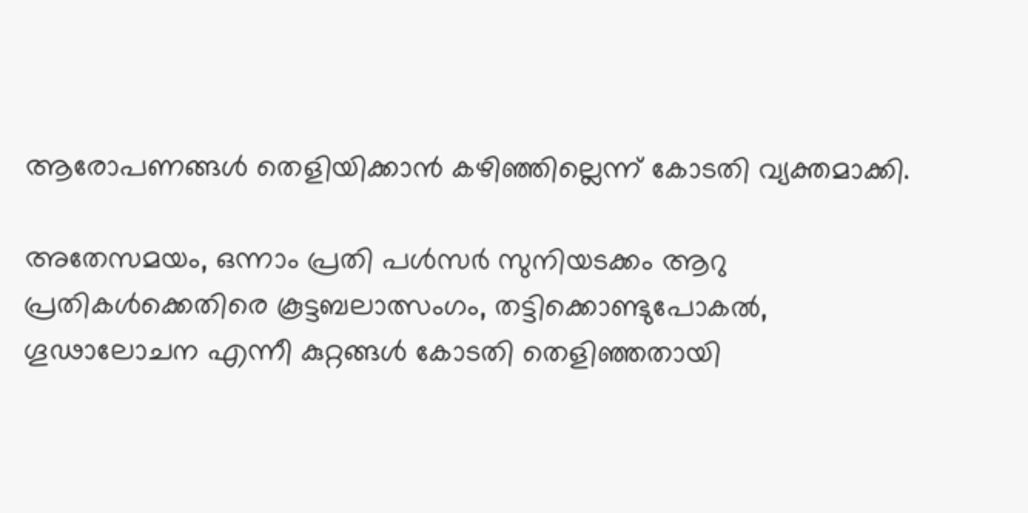ആരോപണങ്ങള്‍ തെളിയിക്കാന്‍ കഴിഞ്ഞില്ലെന്ന് കോടതി വ്യക്തമാക്കി.

അതേസമയം, ഒന്നാം പ്രതി പള്‍സര്‍ സുനിയടക്കം ആറു പ്രതികള്‍ക്കെതിരെ കൂട്ടബലാത്സംഗം, തട്ടിക്കൊണ്ടുപോകല്‍, ഗൂഢാലോചന എന്നീ കുറ്റങ്ങള്‍ കോടതി തെളിഞ്ഞതായി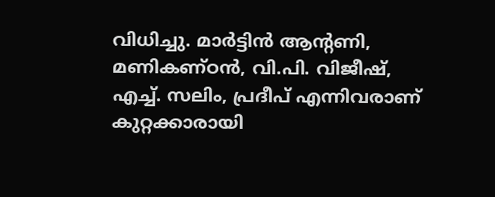വിധിച്ചു. മാര്‍ട്ടിന്‍ ആന്റണി, മണികണ്ഠന്‍, വി.പി. വിജീഷ്, എച്ച്. സലിം, പ്രദീപ് എന്നിവരാണ് കുറ്റക്കാരായി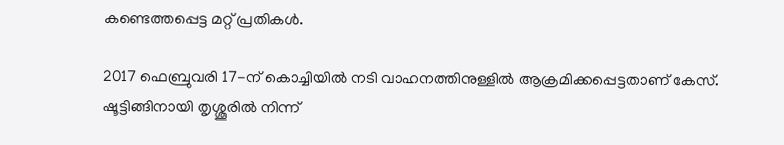കണ്ടെത്തപ്പെട്ട മറ്റ് പ്രതികള്‍.

2017 ഫെബ്രുവരി 17-ന് കൊച്ചിയില്‍ നടി വാഹനത്തിനുള്ളില്‍ ആക്രമിക്കപ്പെട്ടതാണ് കേസ്. ഷൂട്ടിങ്ങിനായി തൃശ്ശൂരില്‍ നിന്ന്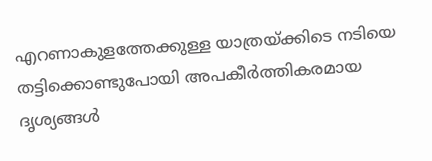എറണാകുളത്തേക്കുള്ള യാത്രയ്ക്കിടെ നടിയെ തട്ടിക്കൊണ്ടുപോയി അപകീര്‍ത്തികരമായ ദൃശ്യങ്ങള്‍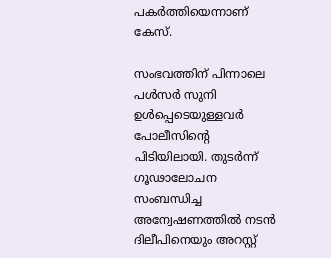പകര്‍ത്തിയെന്നാണ് കേസ്.

സംഭവത്തിന് പിന്നാലെ പള്‍സര്‍ സുനി ഉള്‍പ്പെടെയുള്ളവര്‍ പോലീസിന്റെ പിടിയിലായി. തുടര്‍ന്ന് ഗൂഢാലോചന സംബന്ധിച്ച അന്വേഷണത്തില്‍ നടന്‍ ദിലീപിനെയും അറസ്റ്റ്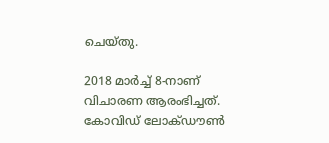ചെയ്തു.

2018 മാര്‍ച്ച് 8-നാണ് വിചാരണ ആരംഭിച്ചത്. കോവിഡ് ലോക്ഡൗണ്‍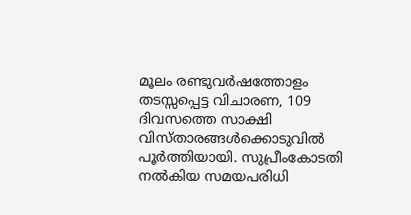മൂലം രണ്ടുവര്‍ഷത്തോളം തടസ്സപ്പെട്ട വിചാരണ, 109 ദിവസത്തെ സാക്ഷി വിസ്താരങ്ങള്‍ക്കൊടുവില്‍ പൂര്‍ത്തിയായി. സുപ്രീംകോടതി നല്‍കിയ സമയപരിധി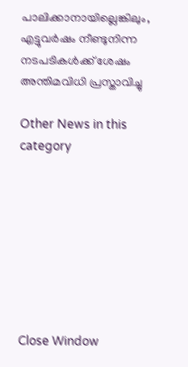പാലിക്കാനായില്ലെങ്കിലും, എട്ടുവര്‍ഷം നീണ്ടുനിന്ന നടപടികള്‍ക്ക് ശേഷം അന്തിമവിധി പ്രസ്താവിച്ചു

Other News in this category








Close Window